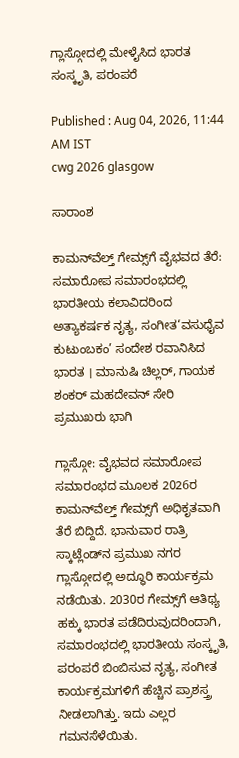ಗ್ಲಾಸ್ಗೋದಲ್ಲಿ ಮೇಳೈಸಿದ ಭಾರತ ಸಂಸ್ಕೃತಿ, ಪರಂಪರೆ

Published : Aug 04, 2026, 11:44 AM IST
cwg 2026 glasgow

ಸಾರಾಂಶ

ಕಾಮನ್‌ವೆಲ್ತ್‌ ಗೇಮ್ಸ್‌ಗೆ ವೈಭವದ ತೆರೆ: ಸಮಾರೋಪ ಸಮಾರಂಭದಲ್ಲಿ ಭಾರತೀಯ ಕಲಾವಿದರಿಂದ ಅತ್ಯಾಕರ್ಷಕ ನೃತ್ಯ, ಸಂಗೀತ‘ವಸುಧೈವ ಕುಟುಂಬಕಂ’ ಸಂದೇಶ ರವಾನಿಸಿದ ಭಾರತ । ಮಾನುಷಿ ಚಿಲ್ಲರ್‌, ಗಾಯಕ ಶಂಕರ್‌ ಮಹದೇವನ್‌ ಸೇರಿ ಪ್ರಮುಖರು ಭಾಗಿ

ಗ್ಲಾಸ್ಗೋ: ವೈಭವದ ಸಮಾರೋಪ ಸಮಾರಂಭದ ಮೂಲಕ 2026ರ ಕಾಮನ್‌ವೆಲ್ತ್‌ ಗೇಮ್ಸ್‌ಗೆ ಅಧಿಕೃತವಾಗಿ ತೆರೆ ಬಿದ್ದಿದೆ. ಭಾನುವಾರ ರಾತ್ರಿ ಸ್ಕಾಟ್ಲೆಂಡ್‌ನ ಪ್ರಮುಖ ನಗರ ಗ್ಲಾಸ್ಗೋದಲ್ಲಿ ಅದ್ಧೂರಿ ಕಾರ್ಯಕ್ರಮ ನಡೆಯಿತು. 2030ರ ಗೇಮ್ಸ್‌ಗೆ ಆತಿಥ್ಯ ಹಕ್ಕು ಭಾರತ ಪಡೆದಿರುವುದರಿಂದಾಗಿ, ಸಮಾರಂಭದಲ್ಲಿ ಭಾರತೀಯ ಸಂಸ್ಕೃತಿ, ಪರಂಪರೆ ಬಿಂಬಿಸುವ ನೃತ್ಯ, ಸಂಗೀತ ಕಾರ್ಯಕ್ರಮಗಳಿಗೆ ಹೆಚ್ಚಿನ ಪ್ರಾಶಸ್ತ್ರ ನೀಡಲಾಗಿತ್ತು. ಇದು ಎಲ್ಲರ ಗಮನಸೆಳೆಯಿತು.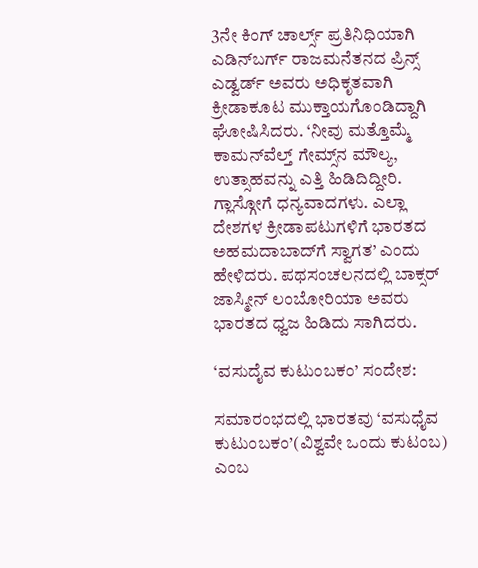3ನೇ ಕಿಂಗ್ ಚಾರ್ಲ್ಸ್‌ ಪ್ರತಿನಿಧಿಯಾಗಿ ಎಡಿನ್‌ಬರ್ಗ್‌ ರಾಜಮನೆತನದ ಪ್ರಿನ್ಸ್‌ ಎಡ್ವರ್ಡ್‌ ಅವರು ಅಧಿಕೃತವಾಗಿ ಕ್ರೀಡಾಕೂಟ ಮುಕ್ತಾಯಗೊಂಡಿದ್ದಾಗಿ ಘೋಷಿಸಿದರು. ‘ನೀವು ಮತ್ತೊಮ್ಮೆ ಕಾಮನ್‌ವೆಲ್ತ್‌ ಗೇಮ್ಸ್‌ನ ಮೌಲ್ಯ, ಉತ್ಸಾಹವನ್ನು ಎತ್ತಿ ಹಿಡಿದಿದ್ದೀರಿ. ಗ್ಲಾಸ್ಗೋಗೆ ಧನ್ಯವಾದಗಳು. ಎಲ್ಲಾ ದೇಶಗಳ ಕ್ರೀಡಾಪಟುಗಳಿಗೆ ಭಾರತದ ಅಹಮದಾಬಾದ್‌ಗೆ ಸ್ವಾಗತ’ ಎಂದು ಹೇಳಿದರು. ಪಥಸಂಚಲನದಲ್ಲಿ ಬಾಕ್ಸರ್‌ ಜಾಸ್ಮೀನ್‌ ಲಂಬೋರಿಯಾ ಅವರು ಭಾರತದ ಧ್ವಜ ಹಿಡಿದು ಸಾಗಿದರು.

‘ವಸುದೈವ ಕುಟುಂಬಕಂ’ ಸಂದೇಶ:

ಸಮಾರಂಭದಲ್ಲಿ ಭಾರತವು ‘ವಸುಧೈವ ಕುಟುಂಬಕಂ’(ವಿಶ್ವವೇ ಒಂದು ಕುಟಂಬ) ಎಂಬ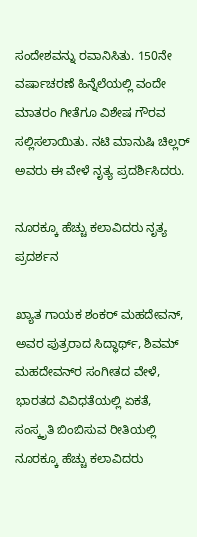ಸಂದೇಶವನ್ನು ರವಾನಿಸಿತು. 150ನೇ ವರ್ಷಾಚರಣೆ ಹಿನ್ನೆಲೆಯಲ್ಲಿ ವಂದೇ ಮಾತರಂ ಗೀತೆಗೂ ವಿಶೇಷ ಗೌರವ ಸಲ್ಲಿಸಲಾಯಿತು. ನಟಿ ಮಾನುಷಿ ಚಿಲ್ಲರ್‌ ಅವರು ಈ ವೇಳೆ ನೃತ್ಯ ಪ್ರದರ್ಶಿಸಿದರು.

ನೂರಕ್ಕೂ ಹೆಚ್ಚು ಕಲಾವಿದರು ನೃತ್ಯ ಪ್ರದರ್ಶನ

ಖ್ಯಾತ ಗಾಯಕ ಶಂಕರ್‌ ಮಹದೇವನ್‌, ಅವರ ಪುತ್ರರಾದ ಸಿದ್ಧಾರ್ಥ್‌, ಶಿವಮ್‌ ಮಹದೇವನ್‌ರ ಸಂಗೀತದ ವೇಳೆ, ಭಾರತದ ವಿವಿಧತೆಯಲ್ಲಿ ಏಕತೆ, ಸಂಸ್ಕೃತಿ ಬಿಂಬಿಸುವ ರೀತಿಯಲ್ಲಿ ನೂರಕ್ಕೂ ಹೆಚ್ಚು ಕಲಾವಿದರು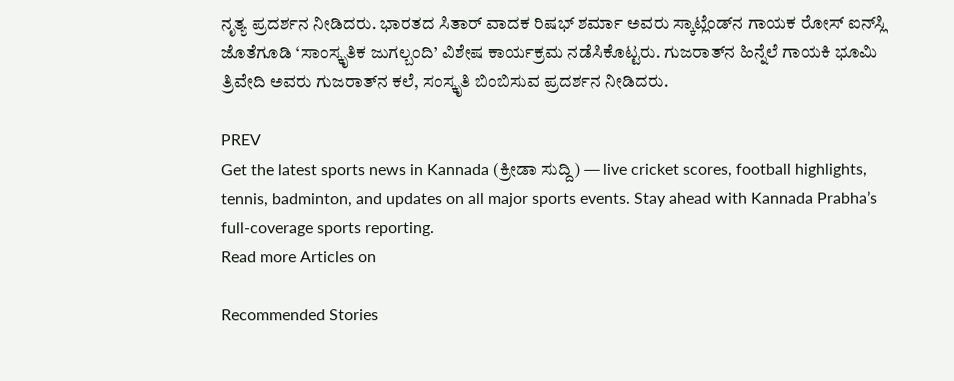ನೃತ್ಯ ಪ್ರದರ್ಶನ ನೀಡಿದರು. ಭಾರತದ ಸಿತಾರ್‌ ವಾದಕ ರಿಷಭ್‌ ಶರ್ಮಾ ಅವರು ಸ್ಕಾಟ್ಲೆಂಡ್‌ನ ಗಾಯಕ ರೋಸ್ ಐನ್‌ಸ್ಲಿ ಜೊತೆಗೂಡಿ ‘ಸಾಂಸ್ಕೃತಿಕ ಜುಗಲ್ಬಂದಿ’ ವಿಶೇಷ ಕಾರ್ಯಕ್ರಮ ನಡೆಸಿಕೊಟ್ಟರು. ಗುಜರಾತ್‌ನ ಹಿನ್ನೆಲೆ ಗಾಯಕಿ ಭೂಮಿ ತ್ರಿವೇದಿ ಅವರು ಗುಜರಾತ್‌ನ ಕಲೆ, ಸಂಸ್ಕೃತಿ ಬಿಂಬಿಸುವ ಪ್ರದರ್ಶನ ನೀಡಿದರು.

PREV
Get the latest sports news in Kannada (ಕ್ರೀಡಾ ಸುದ್ದಿ) — live cricket scores, football highlights, tennis, badminton, and updates on all major sports events. Stay ahead with Kannada Prabha’s full-coverage sports reporting.
Read more Articles on

Recommended Stories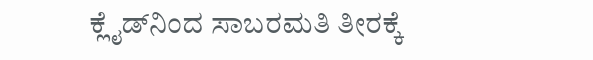ಕ್ಲೈಡ್‌ನಿಂದ ಸಾಬರಮತಿ ತೀರಕ್ಕೆ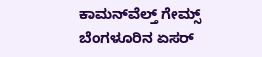ಕಾಮನ್‌ವೆಲ್ತ್‌ ಗೇಮ್ಸ್‌
ಬೆಂಗಳೂರಿನ ಏಸರ್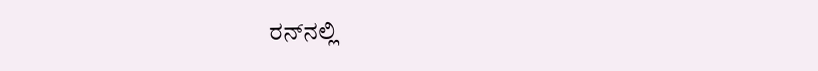ರನ್‌ನಲ್ಲಿ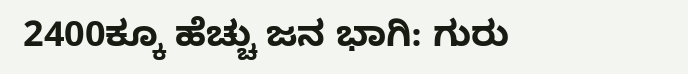2400ಕ್ಕೂ ಹೆಚ್ಚು ಜನ ಭಾಗಿ: ಗುರು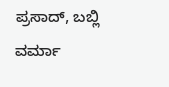ಪ್ರಸಾದ್, ಬಬ್ಲಿ ವರ್ಮಾ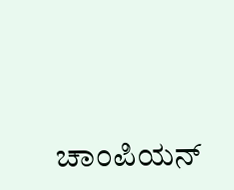ಚಾಂಪಿಯನ್